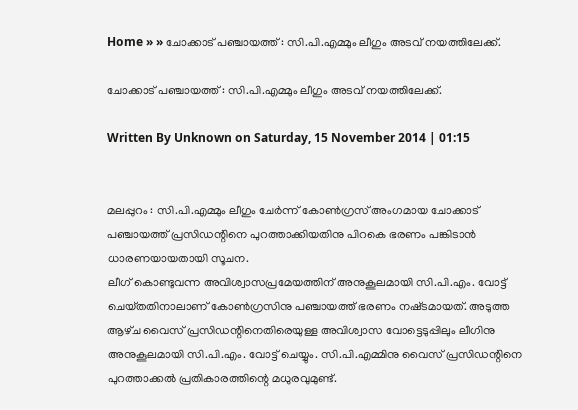Home » » ചോക്കാട്‌ പഞ്ചായത്ത്‌ : സി.പി.എമ്മും ലീഗും അടവ്‌ നയത്തിലേക്ക്‌.

ചോക്കാട്‌ പഞ്ചായത്ത്‌ : സി.പി.എമ്മും ലീഗും അടവ്‌ നയത്തിലേക്ക്‌.

Written By Unknown on Saturday, 15 November 2014 | 01:15


മലപ്പുറം : സി.പി.എമ്മും ലീഗും ചേര്‍ന്ന്‌ കോണ്‍ഗ്രസ്‌ അംഗമായ ചോക്കാട്‌ പഞ്ചായത്ത്‌ പ്രസിഡന്റിനെ പുറത്താക്കിയതിനു പിറകെ ഭരണം പങ്കിടാന്‍ ധാരണയായതായി സൂചന.
ലീഗ്‌ കൊണ്ടുവന്ന അവിശ്വാസപ്രമേയത്തിന്‌ അനുകൂലമായി സി.പി.എം. വോട്ട്‌ ചെയ്‌തതിനാലാണ്‌ കോണ്‍ഗ്രസിനു പഞ്ചായത്ത്‌ ഭരണം നഷ്‌ടമായത്‌. അടുത്ത ആഴ്‌ച വൈസ്‌ പ്രസിഡന്റിനെതിരെയുള്ള അവിശ്വാസ വോട്ടെടുപ്പിലും ലീഗിനു അനുകൂലമായി സി.പി.എം. വോട്ട്‌ ചെയ്യും. സി.പി.എമ്മിനു വൈസ്‌ പ്രസിഡന്റിനെ പുറത്താക്കല്‍ പ്രതികാരത്തിന്റെ മധുരവുമുണ്ട്‌.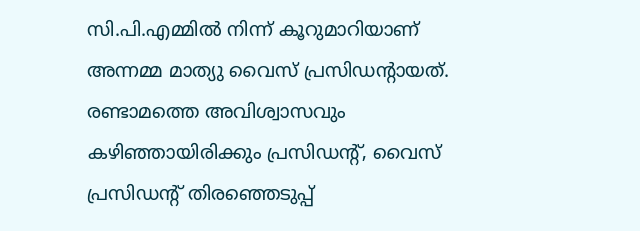സി.പി.എമ്മില്‍ നിന്ന്‌ കൂറുമാറിയാണ്‌ അന്നമ്മ മാത്യു വൈസ്‌ പ്രസിഡന്റായത്‌.
രണ്ടാമത്തെ അവിശ്വാസവും കഴിഞ്ഞായിരിക്കും പ്രസിഡന്റ്‌, വൈസ്‌ പ്രസിഡന്റ്‌ തിരഞ്ഞെടുപ്പ്‌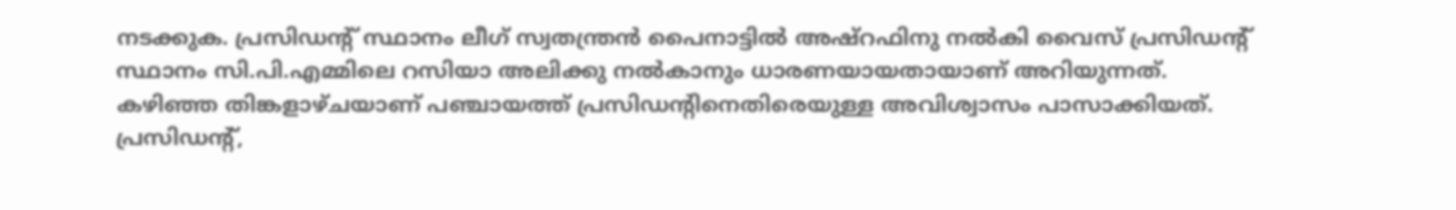നടക്കുക. പ്രസിഡന്റ്‌ സ്ഥാനം ലീഗ്‌ സ്വതന്ത്രന്‍ പൈനാട്ടില്‍ അഷ്‌റഫിനു നല്‍കി വൈസ്‌ പ്രസിഡന്റ്‌ സ്ഥാനം സി.പി.എമ്മിലെ റസിയാ അലിക്കു നല്‍കാനും ധാരണയായതായാണ്‌ അറിയുന്നത്‌.
കഴിഞ്ഞ തിങ്കളാഴ്‌ചയാണ്‌ പഞ്ചായത്ത്‌ പ്രസിഡന്റിനെതിരെയുള്ള അവിശ്വാസം പാസാക്കിയത്‌. പ്രസിഡന്റ്‌,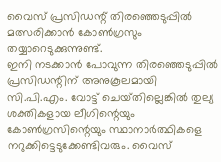വൈസ്‌ പ്രസിഡന്റ്‌ തിരഞ്ഞെടുപ്പില്‍ മത്സരിക്കാന്‍ കോണ്‍ഗ്രസും തയ്യാറെടുക്കുന്നുണ്ട്‌.
ഇനി നടക്കാന്‍ പോവുന്ന തിരഞ്ഞെടുപ്പില്‍ പ്രസിഡന്റിന്‌ അനുകൂലമായി സി.പി.എം. വോട്ട്‌ ചെയ്‌തില്ലെങ്കില്‍ തുല്യ ശക്തികളായ ലീഗിന്റെയും കോണ്‍ഗ്രസിന്റെയും സ്ഥാനാര്‍ത്ഥികളെ നറുക്കിട്ടെടുക്കേണ്ടിവരും. വൈസ്‌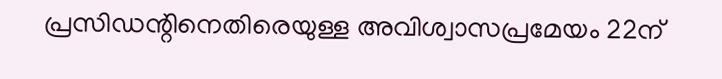പ്രസിഡന്റിനെതിരെയുള്ള അവിശ്വാസപ്രമേയം 22ന്‌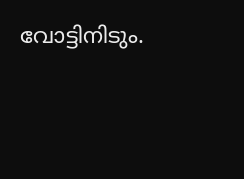വോട്ടിനിടും.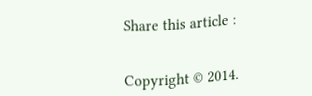Share this article :


Copyright © 2014.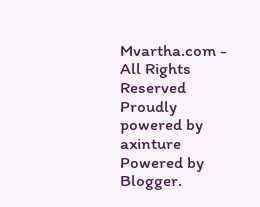Mvartha.com - All Rights Reserved
Proudly powered by axinture
Powered by Blogger.